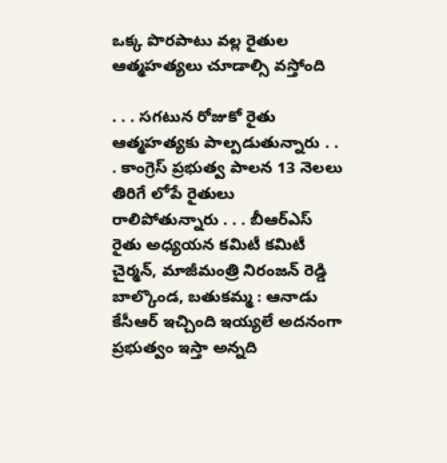ఒక్క పొరపాటు వల్ల రైతుల ఆత్మహత్యలు చూడాల్సి వస్తోంది

. . . సగటున రోజుకో రైతు ఆత్మహత్యకు పాల్పడుతున్నారు . . . కాంగ్రెస్ ప్రభుత్వ పాలన 13 నెలలు తిరిగే లోపే రైతులు రాలిపోతున్నారు . . . బీఆర్ఎస్ రైతు అధ్యయన కమిటీ కమిటీ చైర్మన్, మాజీమంత్రి నిరంజన్ రెడ్డి బాల్కొండ, బతుకమ్మ : ఆనాడు కేసీఆర్ ఇచ్చింది ఇయ్యలే అదనంగా ప్రభుత్వం ఇస్తా అన్నది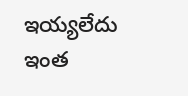ఇయ్యలేదు ఇంత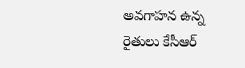అవగాహన ఉన్న రైతులు కేసీఆర్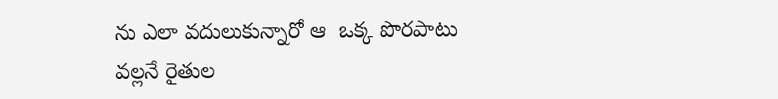ను ఎలా వదులుకున్నారో ఆ  ఒక్క పొరపాటు వల్లనే రైతుల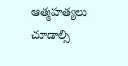ఆత్మహత్యలు చూడాల్సి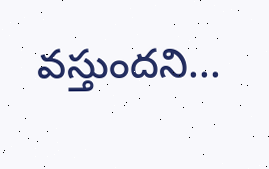వస్తుందని...